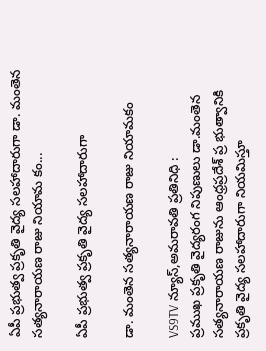ఏపీ ప్రభుత్వ ప్రకృతి వైద్య సలహాదారుగా డా. మంతెన సత్యనారాయణ రాజు నియామ కం...

ఏపీ ప్రభుత్వ ప్రకృతి వైద్య సలహాదారుగా

డా. మంతెన సత్యనారాయణ రాజు నియామకం

VS9TV న్యూస్,అమరావతి ప్రతినిధి :
ప్రముఖ ప్రకృతి వైద్యరంగ నిపుణులు డా.మంతెన సత్యనారాయణ రాజును ఆంధ్రప్రదేశ్ ప్ర భుత్వానికి ప్రకృతి వైద్య సలహాదారుగా నియమిస్తూ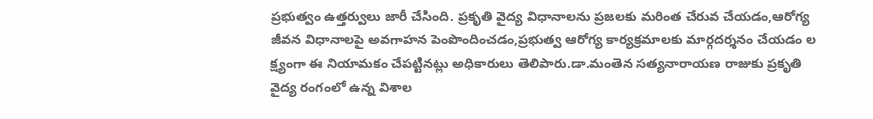ప్రభుత్వం ఉత్తర్వులు జారీ చేసింది. ప్రకృతి వైద్య విధానాలను ప్రజలకు మరింత చేరువ చేయడం,ఆరోగ్య జీవన విధానాలపై అవగాహన పెంపొందించడం,ప్రభుత్వ ఆరోగ్య కార్యక్రమాలకు మార్గదర్శనం చేయడం ల క్ష్యంగా ఈ నియామకం చేపట్టినట్లు అధికారులు తెలిపారు.డా.మంతెన సత్యనారాయణ రాజుకు ప్రకృతి వైద్య రంగంలో ఉన్న విశాల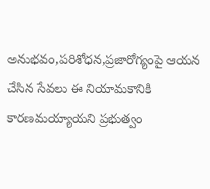అనుభవం,పరిశోధన,ప్రజారోగ్యంపై ఆయన చేసిన సేవలు ఈ నియామకానికి కారణమయ్యాయని ప్రభుత్వం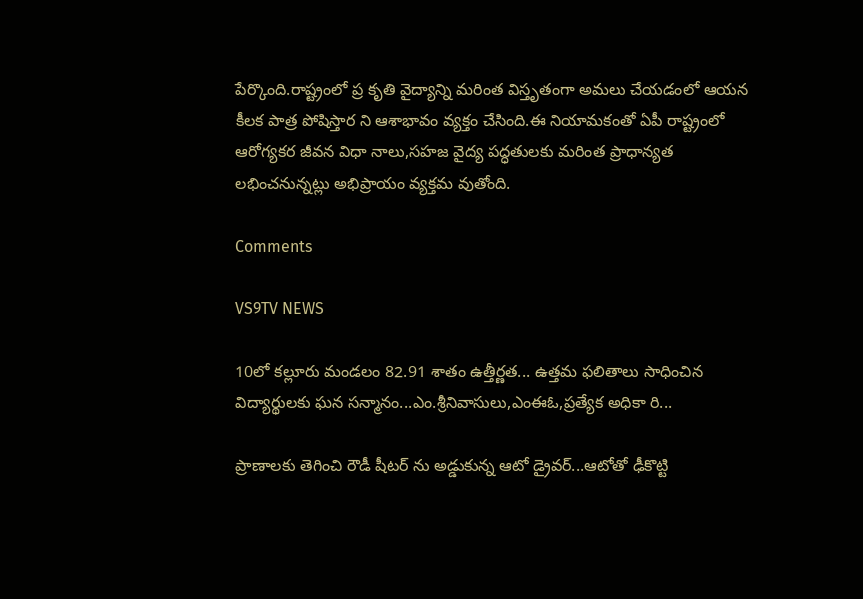పేర్కొంది.రాష్ట్రంలో ప్ర కృతి వైద్యాన్ని మరింత విస్తృతంగా అమలు చేయడంలో ఆయన కీలక పాత్ర పోషిస్తార ని ఆశాభావం వ్యక్తం చేసింది.ఈ నియామకంతో ఏపీ రాష్ట్రంలో ఆరోగ్యకర జీవన విధా నాలు,సహజ వైద్య పద్ధతులకు మరింత ప్రాధాన్యత లభించనున్నట్లు అభిప్రాయం వ్యక్తమ వుతోంది.

Comments

VS9TV NEWS

10లో కల్లూరు మండలం 82.91 శాతం ఉత్తీర్ణత... ఉత్తమ ఫలితాలు సాధించిన విద్యార్థులకు ఘన సన్మానం...ఎం.శ్రీనివాసులు,ఎంఈఓ,ప్రత్యేక అధికా రి...

ప్రాణాలకు తెగించి రౌడీ షీటర్ ను అడ్డుకున్న ఆటో డ్రైవర్...ఆటోతో ఢీకొట్టి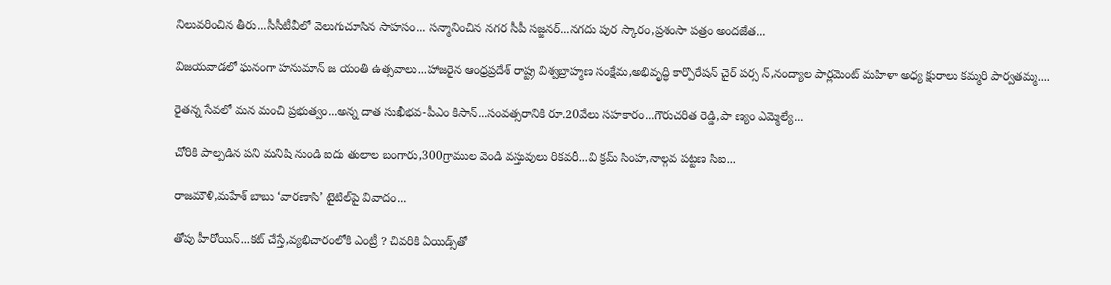నిలువరించిన తీరు...సీసీటీవీలో వెలుగుచూసిన సాహసం... సన్మానించిన నగర సీపీ సజ్జనర్...నగదు పుర స్కారం,ప్రశంసా పత్రం అందజేత...

విజయవాడలో ఘనంగా హనుమాన్ జ యంతి ఉత్సవాలు...హాజరైన ఆంధ్రప్రదేశ్ రాష్ట్ర విశ్వబ్రాహ్మణ సంక్షేమ,అభివృద్ధి కార్పొరేషన్ చైర్ పర్స న్,నంద్యాల పార్లమెంట్ మహిళా అధ్య క్షురాలు కమ్మరి పార్వతమ్మ....

రైతన్న సేవలో మన మంచి ప్రభుత్వం...అన్న దాత సుఖీభవ-పీఎం కిసాన్...సంవత్సరానికి రూ.20వేలు సహకారం...గౌరుచరిత రెడ్డి,పా ణ్యం ఎమ్మెల్యే...

చోరికి పాల్పడిన పని మనిషి నుండి ఐదు తులాల బంగారు,300గ్రాముల వెండి వస్తువులు రికవరీ...వి క్రమ్ సింహ,నాల్గవ పట్టణ సిఐ...

రాజమౌళి,మహేశ్ బాబు ‘వారణాసి’ టైటిల్‌పై వివాదం...

తోపు హీరోయిన్...కట్ చేస్తే,వ్యభిచారంలోకి ఎంట్రీ ? చివరికి ఏయిడ్స్‌తో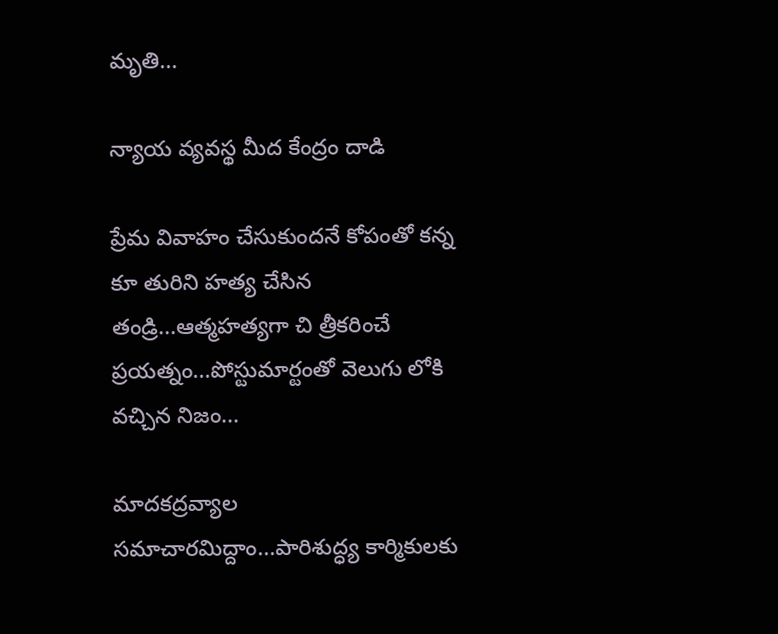మృతి...

న్యాయ వ్యవస్థ మీద కేంద్రం దాడి

ప్రేమ వివాహం చేసుకుందనే కోపంతో కన్న కూ తురిని హత్య చేసిన తండ్రి...ఆత్మహత్యగా చి త్రీకరించే ప్రయత్నం...పోస్టుమార్టంతో వెలుగు లోకి వచ్చిన నిజం...

మాదకద్రవ్యాల సమాచారమిద్దాం...పారిశుద్ధ్య కార్మికులకు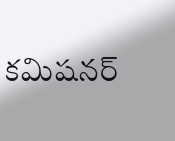కమిషనర్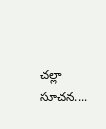చల్లా సూచన....